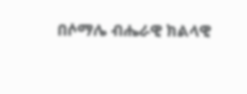በሶማሌ ብሔራዊ ክልላዊ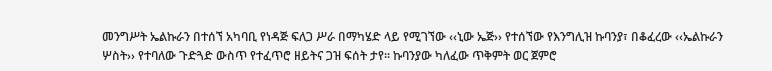መንግሥት ኤልኩራን በተሰኘ አካባቢ የነዳጅ ፍለጋ ሥራ በማካሄድ ላይ የሚገኘው ‹‹ኒው ኤጅ›› የተሰኘው የእንግሊዝ ኩባንያ፣ በቆፈረው ‹‹ኤልኩራን ሦስት›› የተባለው ጉድጓድ ውስጥ የተፈጥሮ ዘይትና ጋዝ ፍሰት ታየ፡፡ ኩባንያው ካለፈው ጥቅምት ወር ጀምሮ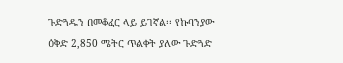ጉድጓዱን በመቆፈር ላይ ይገኛል፡፡ የኩባንያው ዕቅድ 2,850 ሜትር ጥልቀት ያለው ጉድጓድ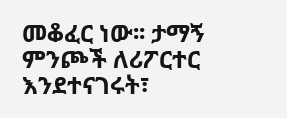መቆፈር ነው፡፡ ታማኝ ምንጮች ለሪፖርተር እንደተናገሩት፣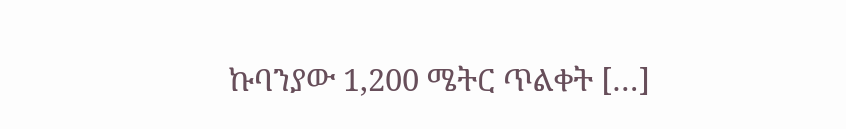ኩባንያው 1,200 ሜትር ጥልቀት […]